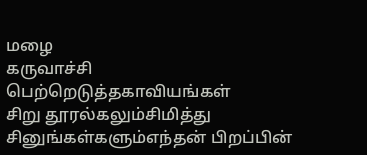மழை
கருவாச்சி
பெற்றெடுத்தகாவியங்கள்
சிறு தூரல்கலும்சிமித்து
சினுங்கள்களும்எந்தன் பிறப்பின்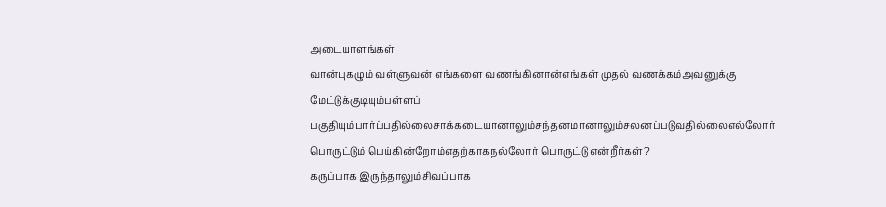அடையாளங்கள்
வான்புகழும் வள்ளுவன் எங்களை வணங்கினான்எங்கள் முதல் வணக்கம்அவனுக்கு
மேட்டுக்குடியும்பள்ளப் பகுதியும்பார்ப்பதில்லைசாக்கடையானாலும்சந்தனமானாலும்சலனப்படுவதில்லைஎல்லோர் பொருட்டும் பெய்கின்றோம்எதற்காகநல்லோர் பொருட்டு என்றீர்கள்?
கருப்பாக இருந்தாலும்சிவப்பாக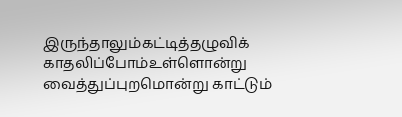இருந்தாலும்கட்டித்தழுவிக் காதலிப்போம்உள்ளொன்று வைத்துப்புறமொன்று காட்டும்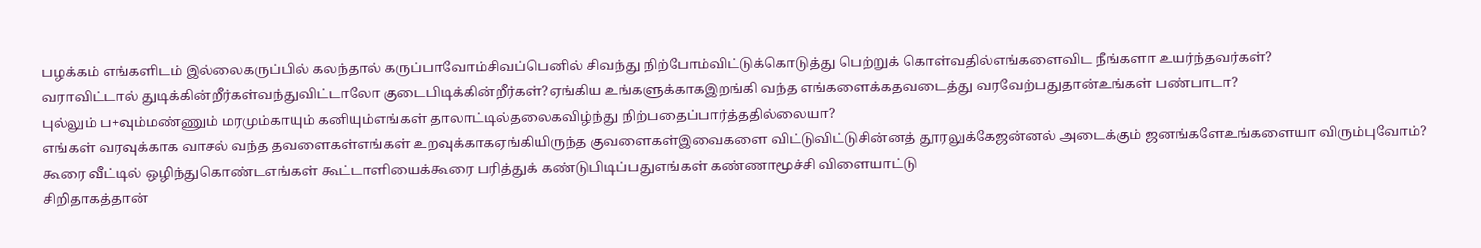பழக்கம் எங்களிடம் இல்லைகருப்பில் கலந்தால் கருப்பாவோம்சிவப்பெனில் சிவந்து நிற்போம்விட்டுக்கொடுத்து பெற்றுக் கொள்வதில்எங்களைவிட நீங்களா உயர்ந்தவர்கள்?
வராவிட்டால் துடிக்கின்றீர்கள்வந்துவிட்டாலோ குடைபிடிக்கின்றீர்கள்?ஏங்கிய உங்களுக்காகஇறங்கி வந்த எங்களைக்கதவடைத்து வரவேற்பதுதான்உங்கள் பண்பாடா?
புல்லும் ப+வும்மண்ணும் மரமும்காயும் கனியும்எங்கள் தாலாட்டில்தலைகவிழ்ந்து நிற்பதைப்பார்த்ததில்லையா?
எங்கள் வரவுக்காக வாசல் வந்த தவளைகள்எங்கள் உறவுக்காகஏங்கியிருந்த குவளைகள்இவைகளை விட்டுவிட்டுசின்னத் தூரலுக்கேஜன்னல் அடைக்கும் ஜனங்களேஉங்களையா விரும்புவோம்?
கூரை வீட்டில் ஒழிந்துகொண்டஎங்கள் கூட்டாளியைக்கூரை பரித்துக் கண்டுபிடிப்பதுஎங்கள் கண்ணாமூச்சி விளையாட்டு
சிறிதாகத்தான்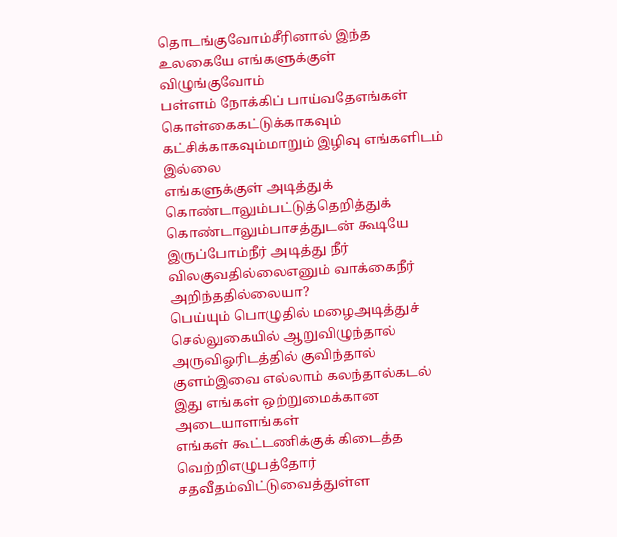தொடங்குவோம்சீரினால் இந்த உலகையே எங்களுக்குள் விழுங்குவோம்
பள்ளம் நோக்கிப் பாய்வதேஎங்கள் கொள்கைகட்டுக்காகவும் கட்சிக்காகவும்மாறும் இழிவு எங்களிடம் இல்லை
எங்களுக்குள் அடித்துக் கொண்டாலும்பட்டுத்தெறித்துக் கொண்டாலும்பாசத்துடன் கூடியே இருப்போம்நீர் அடித்து நீர் விலகுவதில்லைஎனும் வாக்கைநீர் அறிந்ததில்லையா?
பெய்யும் பொழுதில் மழைஅடித்துச் செல்லுகையில் ஆறுவிழுந்தால் அருவிஓரிடத்தில் குவிந்தால் குளம்இவை எல்லாம் கலந்தால்கடல் இது எங்கள் ஒற்றுமைக்கான அடையாளங்கள்
எங்கள் கூட்டணிக்குக் கிடைத்த வெற்றிஎழுபத்தோர் சதவீதம்விட்டுவைத்துள்ள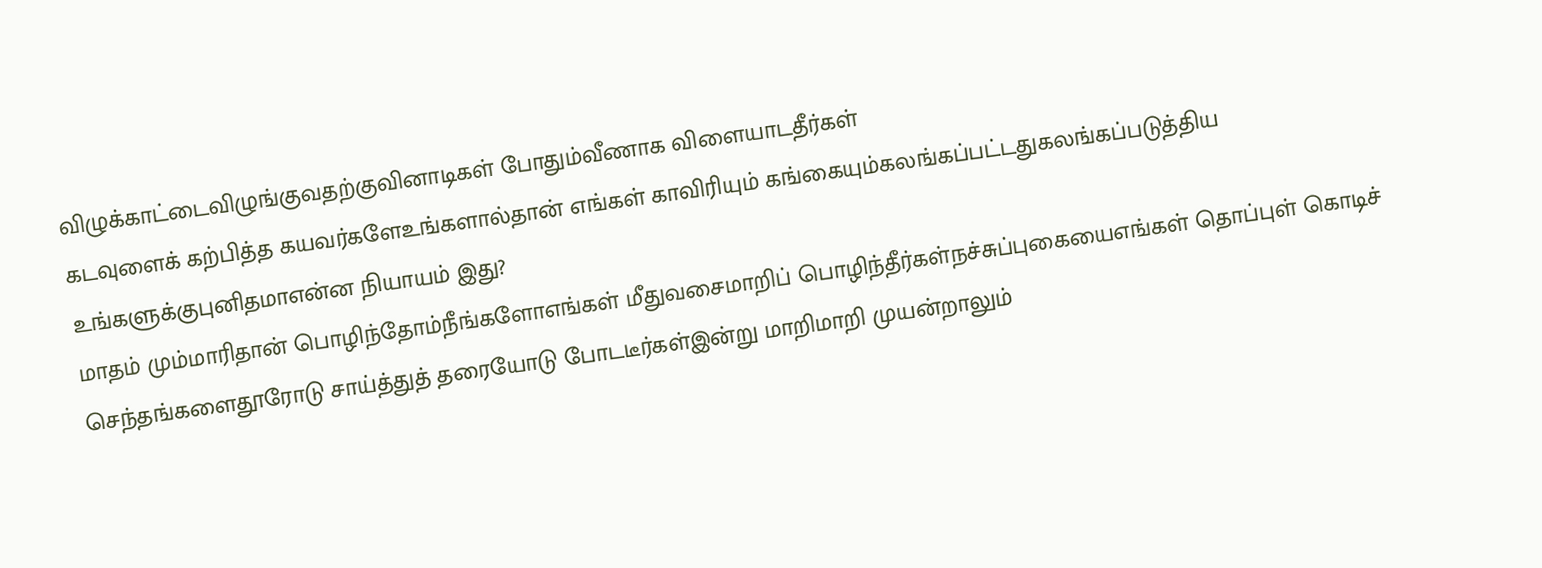விழுக்காட்டைவிழுங்குவதற்குவினாடிகள் போதும்வீணாக விளையாடதீர்கள்
கடவுளைக் கற்பித்த கயவர்களேஉங்களால்தான் எங்கள் காவிரியும் கங்கையும்கலங்கப்பட்டதுகலங்கப்படுத்திய உங்களுக்குபுனிதமாஎன்ன நியாயம் இது?
மாதம் மும்மாரிதான் பொழிந்தோம்நீங்களோஎங்கள் மீதுவசைமாறிப் பொழிந்தீர்கள்நச்சுப்புகையைஎங்கள் தொப்புள் கொடிச் செந்தங்களைதூரோடு சாய்த்துத் தரையோடு போடடீர்கள்இன்று மாறிமாறி முயன்றாலும்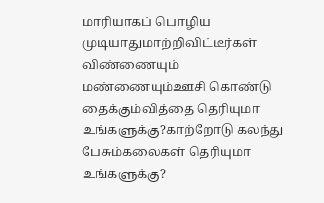மாரியாகப் பொழிய முடியாதுமாற்றிவிட்டீர்கள்
விண்ணையும் மண்ணையும்ஊசி கொண்டு தைக்கும்வித்தை தெரியுமா உங்களுக்கு?காற்றோடு கலந்து பேசும்கலைகள் தெரியுமா உங்களுக்கு?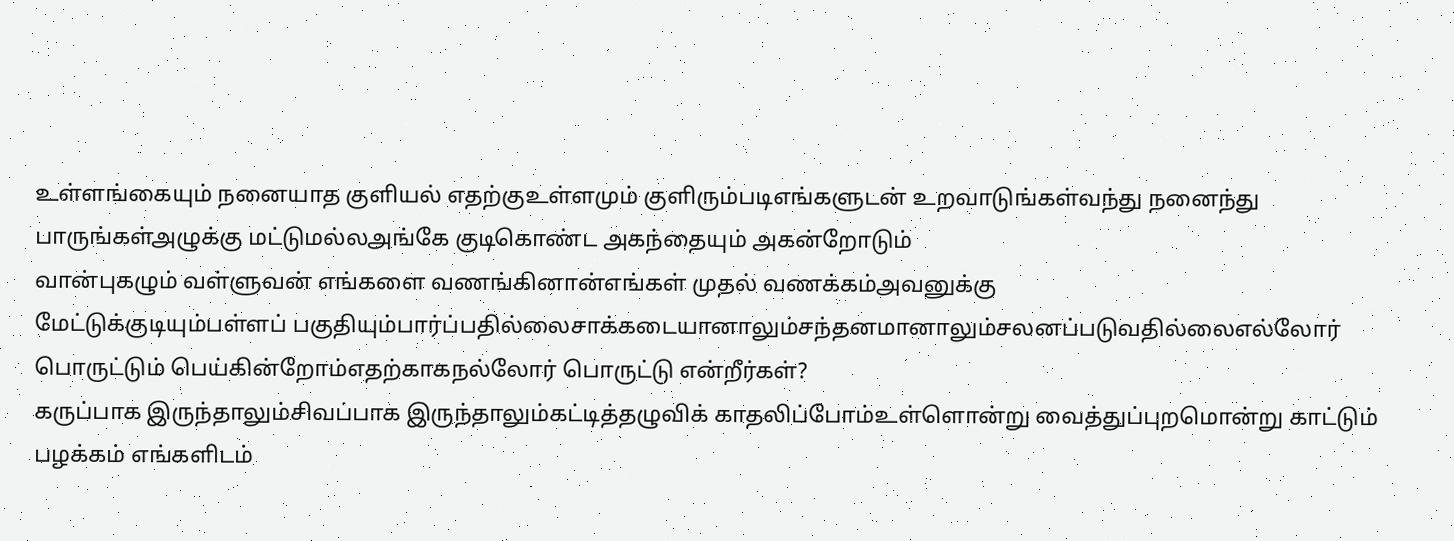உள்ளங்கையும் நனையாத குளியல் எதற்குஉள்ளமும் குளிரும்படிஎங்களுடன் உறவாடுங்கள்வந்து நனைந்து பாருங்கள்அழுக்கு மட்டுமல்லஅங்கே குடிகொண்ட அகந்தையும் அகன்றோடும்
வான்புகழும் வள்ளுவன் எங்களை வணங்கினான்எங்கள் முதல் வணக்கம்அவனுக்கு
மேட்டுக்குடியும்பள்ளப் பகுதியும்பார்ப்பதில்லைசாக்கடையானாலும்சந்தனமானாலும்சலனப்படுவதில்லைஎல்லோர் பொருட்டும் பெய்கின்றோம்எதற்காகநல்லோர் பொருட்டு என்றீர்கள்?
கருப்பாக இருந்தாலும்சிவப்பாக இருந்தாலும்கட்டித்தழுவிக் காதலிப்போம்உள்ளொன்று வைத்துப்புறமொன்று காட்டும் பழக்கம் எங்களிடம்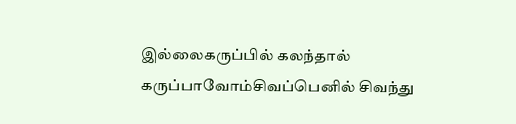இல்லைகருப்பில் கலந்தால் கருப்பாவோம்சிவப்பெனில் சிவந்து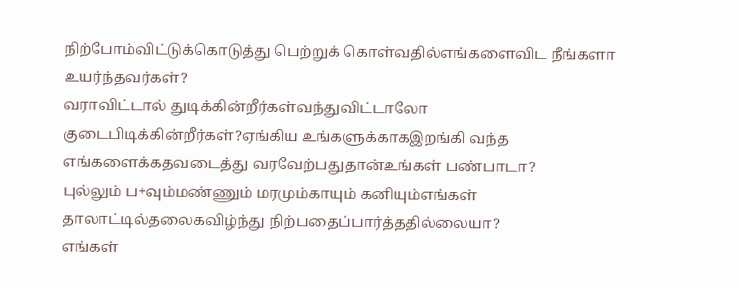நிற்போம்விட்டுக்கொடுத்து பெற்றுக் கொள்வதில்எங்களைவிட நீங்களா உயர்ந்தவர்கள்?
வராவிட்டால் துடிக்கின்றீர்கள்வந்துவிட்டாலோ குடைபிடிக்கின்றீர்கள்?ஏங்கிய உங்களுக்காகஇறங்கி வந்த எங்களைக்கதவடைத்து வரவேற்பதுதான்உங்கள் பண்பாடா?
புல்லும் ப+வும்மண்ணும் மரமும்காயும் கனியும்எங்கள் தாலாட்டில்தலைகவிழ்ந்து நிற்பதைப்பார்த்ததில்லையா?
எங்கள்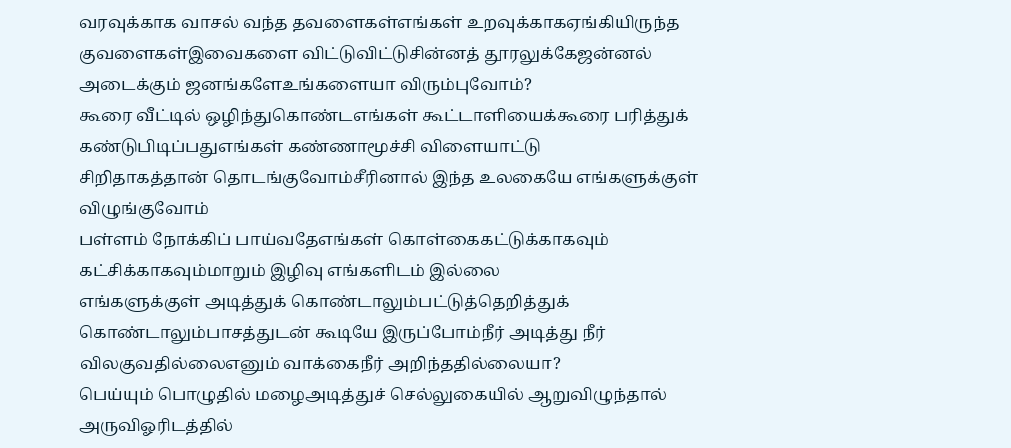வரவுக்காக வாசல் வந்த தவளைகள்எங்கள் உறவுக்காகஏங்கியிருந்த குவளைகள்இவைகளை விட்டுவிட்டுசின்னத் தூரலுக்கேஜன்னல் அடைக்கும் ஜனங்களேஉங்களையா விரும்புவோம்?
கூரை வீட்டில் ஒழிந்துகொண்டஎங்கள் கூட்டாளியைக்கூரை பரித்துக் கண்டுபிடிப்பதுஎங்கள் கண்ணாமூச்சி விளையாட்டு
சிறிதாகத்தான் தொடங்குவோம்சீரினால் இந்த உலகையே எங்களுக்குள் விழுங்குவோம்
பள்ளம் நோக்கிப் பாய்வதேஎங்கள் கொள்கைகட்டுக்காகவும் கட்சிக்காகவும்மாறும் இழிவு எங்களிடம் இல்லை
எங்களுக்குள் அடித்துக் கொண்டாலும்பட்டுத்தெறித்துக் கொண்டாலும்பாசத்துடன் கூடியே இருப்போம்நீர் அடித்து நீர் விலகுவதில்லைஎனும் வாக்கைநீர் அறிந்ததில்லையா?
பெய்யும் பொழுதில் மழைஅடித்துச் செல்லுகையில் ஆறுவிழுந்தால் அருவிஓரிடத்தில்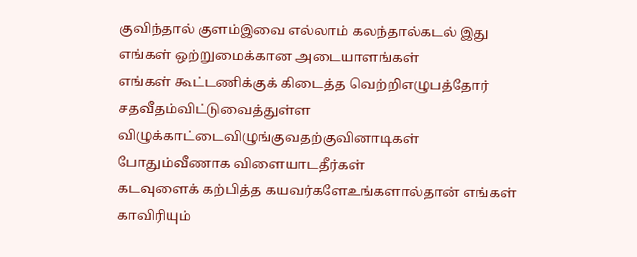குவிந்தால் குளம்இவை எல்லாம் கலந்தால்கடல் இது எங்கள் ஒற்றுமைக்கான அடையாளங்கள்
எங்கள் கூட்டணிக்குக் கிடைத்த வெற்றிஎழுபத்தோர் சதவீதம்விட்டுவைத்துள்ள விழுக்காட்டைவிழுங்குவதற்குவினாடிகள் போதும்வீணாக விளையாடதீர்கள்
கடவுளைக் கற்பித்த கயவர்களேஉங்களால்தான் எங்கள் காவிரியும்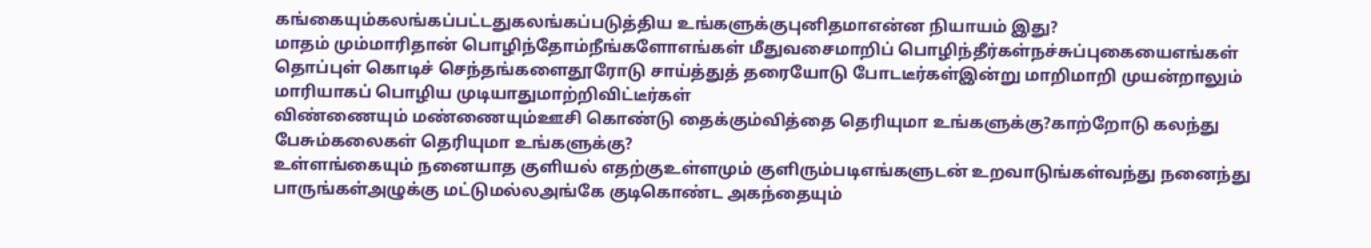கங்கையும்கலங்கப்பட்டதுகலங்கப்படுத்திய உங்களுக்குபுனிதமாஎன்ன நியாயம் இது?
மாதம் மும்மாரிதான் பொழிந்தோம்நீங்களோஎங்கள் மீதுவசைமாறிப் பொழிந்தீர்கள்நச்சுப்புகையைஎங்கள் தொப்புள் கொடிச் செந்தங்களைதூரோடு சாய்த்துத் தரையோடு போடடீர்கள்இன்று மாறிமாறி முயன்றாலும் மாரியாகப் பொழிய முடியாதுமாற்றிவிட்டீர்கள்
விண்ணையும் மண்ணையும்ஊசி கொண்டு தைக்கும்வித்தை தெரியுமா உங்களுக்கு?காற்றோடு கலந்து பேசும்கலைகள் தெரியுமா உங்களுக்கு?
உள்ளங்கையும் நனையாத குளியல் எதற்குஉள்ளமும் குளிரும்படிஎங்களுடன் உறவாடுங்கள்வந்து நனைந்து பாருங்கள்அழுக்கு மட்டுமல்லஅங்கே குடிகொண்ட அகந்தையும்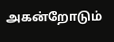அகன்றோடும்